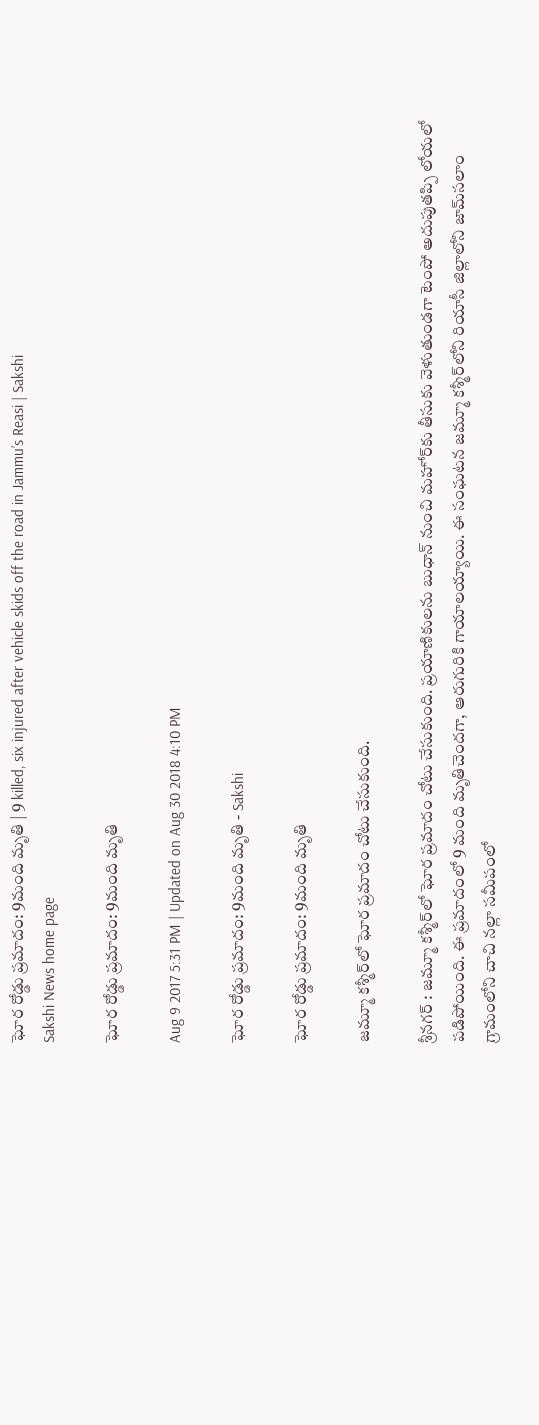ఘోర రోడ్డు ప్రమాదం: 9మంది మృతి | 9 killed, six injured after vehicle skids off the road in Jammu’s Reasi | Sakshi
Sakshi News home page

ఘోర రోడ్డు ప్రమాదం: 9మంది మృతి

Aug 9 2017 5:31 PM | Updated on Aug 30 2018 4:10 PM

ఘోర రోడ్డు ప్రమాదం: 9మంది మృతి - Sakshi

ఘోర రోడ్డు ప్రమాదం: 9మంది మృతి

జమ్మూ కశ్మీర్‌లో ఘోర ప్రమాదం చోటు చేసుకుంది.

శ్రీనగర్‌ : జమ్మూ కశ్మీర్‌లో ఘోర ప్రమాదం చోటు చేసుకుంది. ప్రయాణికులను బుధాన్‌ నుంచి మహోర్‌కు తీసుకు వెళుతుండగా టెంపో అదుపుతప్పి లోయలో పడిపోయింది. ఈ ప్రమాదంలో 9 మంది మృతిచెందగా, ఆరుగురికి గాయాలయ్యాయి. ఈ సంఘటన జమ్మూ కశ్మీర్‌లోని రియాసీ జిల్లాలోని జామ్‌సలాం గ్రామంలోని చాచి నల్లా సమీపంలో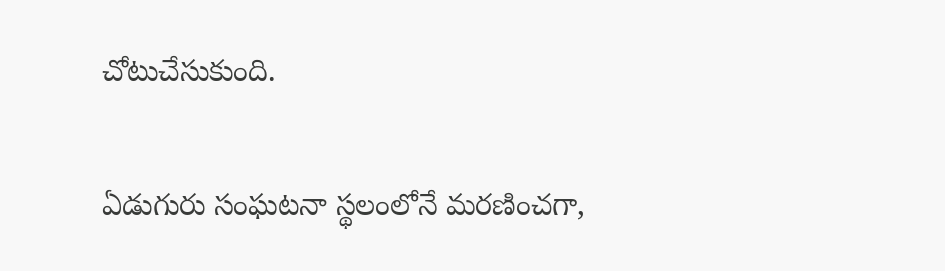చోటుచేసుకుంది.

ఏడుగురు సంఘటనా స్థలంలోనే మరణించగా,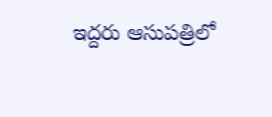ఇద్దరు ఆసుపత్రిలో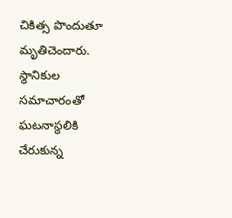చికిత్స పొందుతూ మృతిచెందారు. స్థానికుల సమాచారంతో ఘటనాస్థలికి చేరుకున్న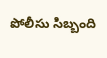పోలీసు సిబ్బంది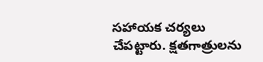సహాయక చర్యలు చేపట్టారు. క్షతగాత్రులను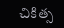చికిత్స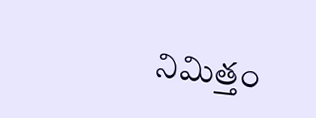నిమిత్తం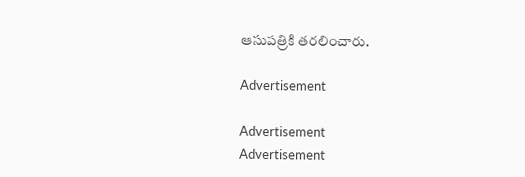ఆసుపత్రికి తరలించారు.

Advertisement

Advertisement
Advertisement